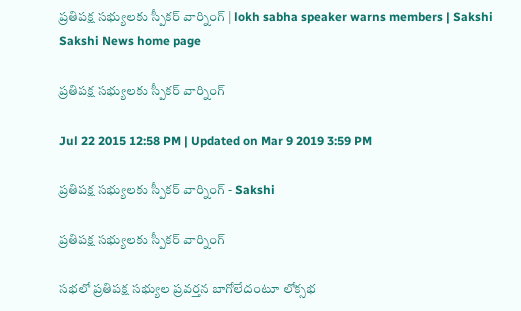ప్రతిపక్ష సభ్యులకు స్పీకర్ వార్నింగ్ | lokh sabha speaker warns members | Sakshi
Sakshi News home page

ప్రతిపక్ష సభ్యులకు స్పీకర్ వార్నింగ్

Jul 22 2015 12:58 PM | Updated on Mar 9 2019 3:59 PM

ప్రతిపక్ష సభ్యులకు స్పీకర్ వార్నింగ్ - Sakshi

ప్రతిపక్ష సభ్యులకు స్పీకర్ వార్నింగ్

సభలో ప్రతిపక్ష సభ్యుల ప్రవర్తన బాగోలేదంటూ లోక్సభ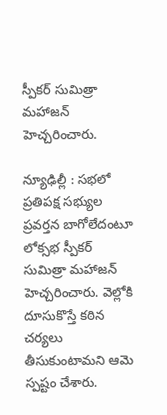స్పీకర్ సుమిత్రా మహాజన్ హెచ్చరించారు.

న్యూఢిల్లీ : సభలో ప్రతిపక్ష సభ్యుల ప్రవర్తన బాగోలేదంటూ లోక్సభ స్పీకర్ సుమిత్రా మహాజన్ హెచ్చరించారు. వెల్లోకి దూసుకొస్తే కఠిన చర్యలు తీసుకుంటామని ఆమె స్పష్టం చేశారు.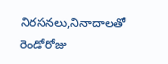నిరసనలు,నినాదాలతో రెండోరోజు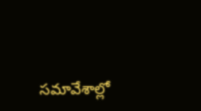సమావేశాల్లో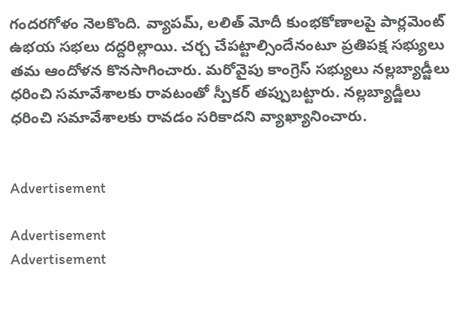గందరగోళం నెలకొంది. వ్యాపమ్, లలిత్ మోదీ కుంభకోణాలపై పార్లమెంట్ ఉభయ సభలు దద్దరిల్లాయి. చర్చ చేపట్టాల్సిందేనంటూ ప్రతిపక్ష సభ్యులు తమ ఆందోళన కొనసాగించారు. మరోవైపు కాంగ్రెస్ సభ్యులు నల్లబ్యాడ్జీలు ధరించి సమావేశాలకు రావటంతో స్పీకర్ తప్పుబట్టారు. నల్లబ్యాడ్జీలు ధరించి సమావేశాలకు రావడం సరికాదని వ్యాఖ్యానించారు.


Advertisement

Advertisement
Advertisement